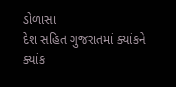ડોળાસા
દેશ સહિત ગુજરાતમાં ક્યાંકને ક્યાંક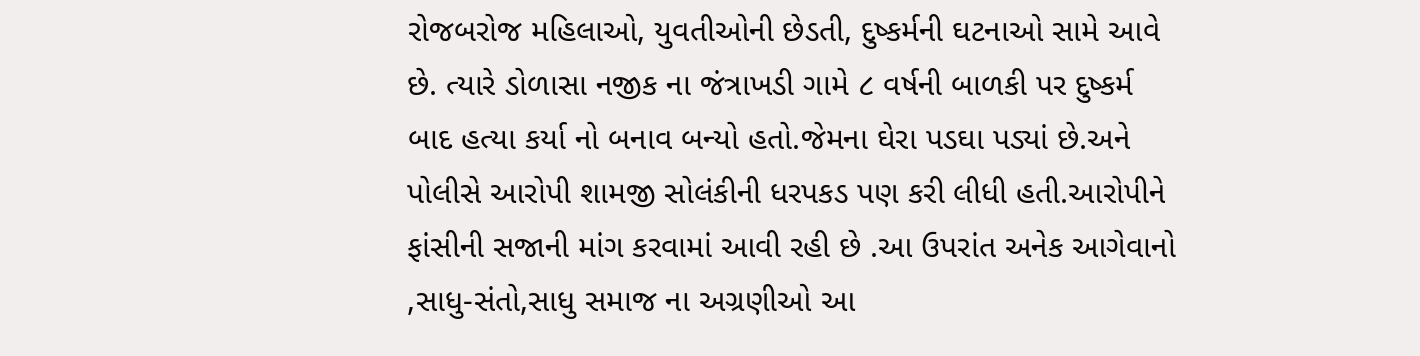રોજબરોજ મહિલાઓ, યુવતીઓની છેડતી, દુષ્કર્મની ઘટનાઓ સામે આવે છે. ત્યારે ડોળાસા નજીક ના જંત્રાખડી ગામે ૮ વર્ષની બાળકી પર દુષ્કર્મ બાદ હત્યા કર્યા નો બનાવ બન્યો હતો.જેમના ઘેરા પડઘા પડ્યાં છે.અને પોલીસે આરોપી શામજી સોલંકીની ધરપકડ પણ કરી લીધી હતી.આરોપીને ફાંસીની સજાની માંગ કરવામાં આવી રહી છે .આ ઉપરાંત અનેક આગેવાનો ,સાધુ-સંતો,સાધુ સમાજ ના અગ્રણીઓ આ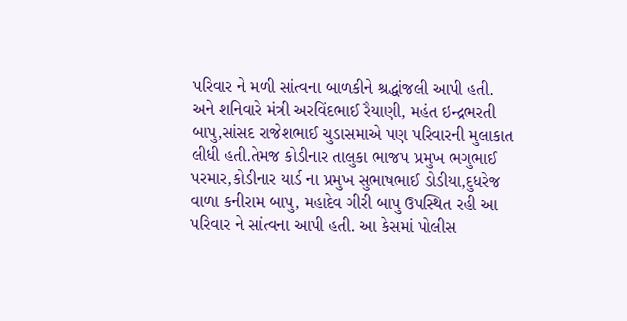પરિવાર ને મળી સાંત્વના બાળકીને શ્રદ્ધાંજલી આપી હતી. અને શનિવારે મંત્રી અરવિંદભાઈ રૈયાણી, મહંત ઇન્દ્રભરતી બાપુ,સાંસદ રાજેશભાઈ ચુડાસમાએ પણ પરિવારની મુલાકાત લીધી હતી.તેમજ કોડીનાર તાલુકા ભાજપ પ્રમુખ ભગુભાઈ પરમાર,કોડીનાર યાર્ડ ના પ્રમુખ સુભાષભાઈ ડોડીયા,દુધરેજ વાળા કનીરામ બાપુ, મહાદેવ ગીરી બાપુ ઉપસ્થિત રહી આ પરિવાર ને સાંત્વના આપી હતી. આ કેસમાં પોલીસ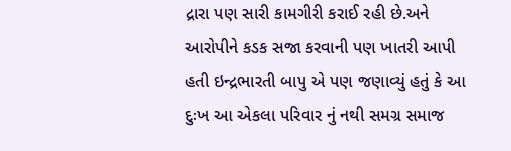દ્રારા પણ સારી કામગીરી કરાઈ રહી છે.અને આરોપીને કડક સજા કરવાની પણ ખાતરી આપી હતી ઇન્દ્રભારતી બાપુ એ પણ જણાવ્યું હતું કે આ દુઃખ આ એકલા પરિવાર નું નથી સમગ્ર સમાજ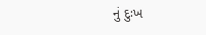નું દુઃખ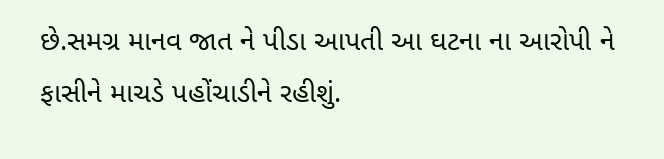છે.સમગ્ર માનવ જાત ને પીડા આપતી આ ઘટના ના આરોપી ને ફાસીને માચડે પહોંચાડીને રહીશું.